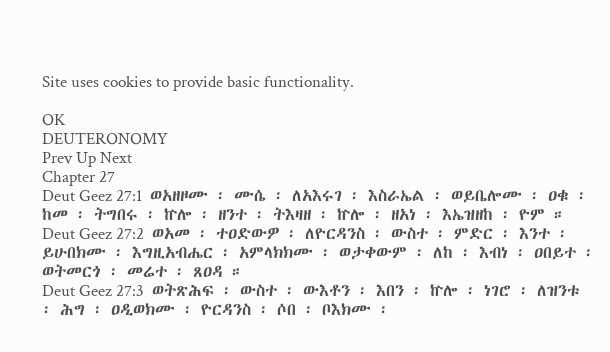Site uses cookies to provide basic functionality.

OK
DEUTERONOMY
Prev Up Next
Chapter 27
Deut Geez 27:1  ወአዘዞሙ ፡ ሙሴ ፡ ለአእሩገ ፡ እስራኤል ፡ ወይቤሎሙ ፡ ዐቁ ፡ ከመ ፡ ትግበሩ ፡ ኵሎ ፡ ዘንተ ፡ ትእዛዘ ፡ ኵሎ ፡ ዘአነ ፡ እኤዝዘከ ፡ ዮም ።
Deut Geez 27:2  ወአመ ፡ ተዐድውዎ ፡ ለዮርዳንስ ፡ ውስተ ፡ ምድር ፡ እንተ ፡ ይሁበክሙ ፡ እግዚአብሔር ፡ አምላክክሙ ፡ ወታቀውም ፡ ለከ ፡ እብነ ፡ ዐበይተ ፡ ወትመርጎ ፡ መሬተ ፡ ጸዐዳ ።
Deut Geez 27:3  ወትጽሕፍ ፡ ውስተ ፡ ውእቶን ፡ እበን ፡ ኵሎ ፡ ነገሮ ፡ ለዝንቱ ፡ ሕግ ፡ ዐዲወክሙ ፡ ዮርዳንስ ፡ ሶበ ፡ ቦእክሙ ፡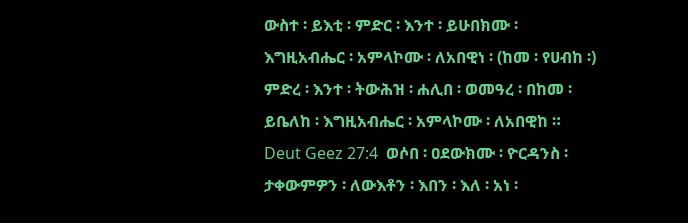ውስተ ፡ ይእቲ ፡ ምድር ፡ እንተ ፡ ይሁበክሙ ፡ እግዚአብሔር ፡ አምላኮሙ ፡ ለአበዊነ ፡ (ከመ ፡ የሀብከ ፡) ምድረ ፡ እንተ ፡ ትውሕዝ ፡ ሐሊበ ፡ ወመዓረ ፡ በከመ ፡ ይቤለከ ፡ እግዚአብሔር ፡ አምላኮሙ ፡ ለአበዊከ ።
Deut Geez 27:4  ወሶበ ፡ ዐደውክሙ ፡ ዮርዳንስ ፡ ታቀውምዎን ፡ ለውእቶን ፡ እበን ፡ እለ ፡ አነ ፡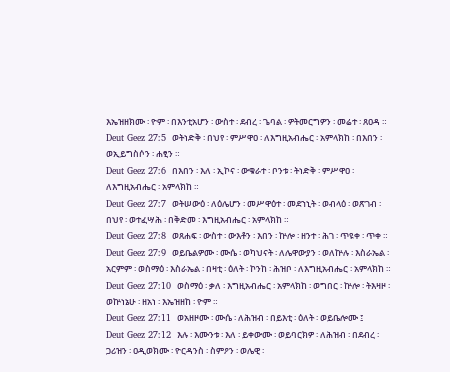እኤዝዘክሙ ፡ ዮም ፡ በእንቲአሆን ፡ ውስተ ፡ ደብረ ፡ ጌባል ፡ ዎትመርግዎን ፡ መሬተ ፡ ጸዐዳ ።
Deut Geez 27:5  ወትነድቅ ፡ በህየ ፡ ምሥዋዐ ፡ ለእግዚአብሔር ፡ አምላክከ ፡ በእበን ፡ ወኢይግስሶን ፡ ሐፂን ።
Deut Geez 27:6  በእበን ፡ እለ ፡ ኢኮና ፡ ውቁራተ ፡ ቦንቱ ፡ ትነድቅ ፡ ምሥዋዐ ፡ ለእግዚአብሔር ፡ አምላክከ ።
Deut Geez 27:7  ወትሠውዕ ፡ ለዕሌሆን ፡ መሥዋዕተ ፡ መደኀኒት ፡ ወብላዕ ፡ ወጽገብ ፡ በህየ ፡ ወተፈሣሕ ፡ በቅድመ ፡ እግዚአብሔር ፡ አምላክከ ።
Deut Geez 27:8  ወጸሐፍ ፡ ውስተ ፡ ውእቶን ፡ እበን ፡ ኵሎ ፡ ዘንተ ፡ ሕገ ፡ ጥዩቀ ፡ ጥቀ ።
Deut Geez 27:9  ወይቤልዎሙ ፡ ሙሴ ፡ ወካህናት ፡ ለሌዋውያን ፡ ወለኵሉ ፡ እስራኤል ፡ አርምም ፡ ወስማዕ ፡ እስራኤል ፡ በዛቲ ፡ ዕለት ፡ ኮንከ ፡ ሕዝቦ ፡ ለእግዚአብሔር ፡ አምላክከ ።
Deut Geez 27:10  ወስማዕ ፡ ቃለ ፡ እግዚአብሔር ፡ አምላክከ ፡ ወግበር ፡ ኵሎ ፡ ትእዛዞ ፡ ወኵነኔሁ ፡ ዘአነ ፡ እኤዝዘከ ፡ ዮም ።
Deut Geez 27:11  ወአዘዞሙ ፡ ሙሴ ፡ ለሕዝብ ፡ በይእቲ ፡ ዕለት ፡ ወይቤሎሙ ፤
Deut Geez 27:12  እሉ ፡ እሙንቱ ፡ እለ ፡ ይቀውሙ ፡ ወይባርክዎ ፡ ለሕዝብ ፡ በደብረ ፡ ጋሪዝን ፡ ዐዲወክሙ ፡ ዮርዳንስ ፡ ስምዖን ፡ ወሌዊ ፡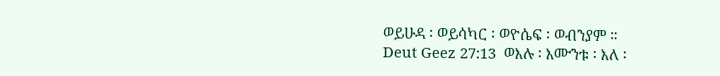ወይሁዳ ፡ ወይሳካር ፡ ወዮሴፍ ፡ ወብንያም ።
Deut Geez 27:13  ወእሉ ፡ እሙንቱ ፡ እለ ፡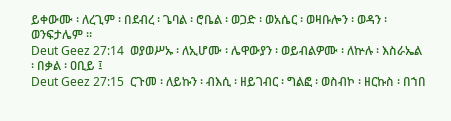ይቀውሙ ፡ ለረጊም ፡ በደብረ ፡ ጌባል ፡ ሮቤል ፡ ወጋድ ፡ ወአሴር ፡ ወዛቡሎን ፡ ወዳን ፡ ወንፍታሌም ።
Deut Geez 27:14  ወያወሥኡ ፡ ለኢሆሙ ፡ ሌዋውያን ፡ ወይብልዎሙ ፡ ለኵሉ ፡ እስራኤል ፡ በቃል ፡ ዐቢይ ፤
Deut Geez 27:15  ርጉመ ፡ ለይኩን ፡ ብእሲ ፡ ዘይገብር ፡ ግልፎ ፡ ወስብኮ ፡ ዘርኩስ ፡ በኀበ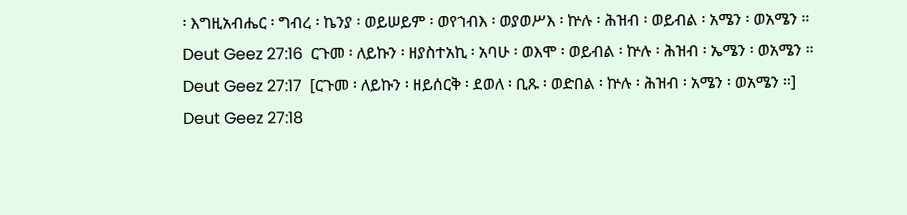፡ እግዚአብሔር ፡ ግብረ ፡ ኬንያ ፡ ወይሠይም ፡ ወየኀብእ ፡ ወያወሥእ ፡ ኵሉ ፡ ሕዝብ ፡ ወይብል ፡ አሜን ፡ ወአሜን ።
Deut Geez 27:16  ርጉመ ፡ ለይኩን ፡ ዘያስተአኪ ፡ አባሁ ፡ ወእሞ ፡ ወይብል ፡ ኵሉ ፡ ሕዝብ ፡ ኤሜን ፡ ወአሜን ።
Deut Geez 27:17  [ርጉመ ፡ ለይኩን ፡ ዘይሰርቅ ፡ ደወለ ፡ ቢጹ ፡ ወድበል ፡ ኵሉ ፡ ሕዝብ ፡ አሜን ፡ ወአሜን ።]
Deut Geez 27:18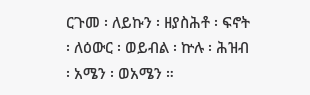ርጉመ ፡ ለይኩን ፡ ዘያስሕቶ ፡ ፍኖት ፡ ለዕውር ፡ ወይብል ፡ ኵሉ ፡ ሕዝብ ፡ አሜን ፡ ወአሜን ።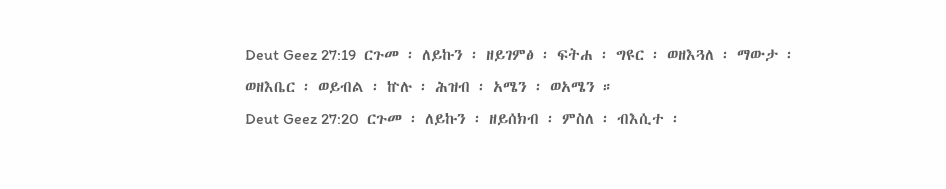Deut Geez 27:19  ርጉመ ፡ ለይኩን ፡ ዘይገምፅ ፡ ፍትሐ ፡ ግዩር ፡ ወዘእጓለ ፡ ማውታ ፡ ወዘእቤር ፡ ወይብል ፡ ኵሉ ፡ ሕዝብ ፡ አሜን ፡ ወአሜን ።
Deut Geez 27:20  ርጉመ ፡ ለይኩን ፡ ዘይሰክብ ፡ ምስለ ፡ ብእሲተ ፡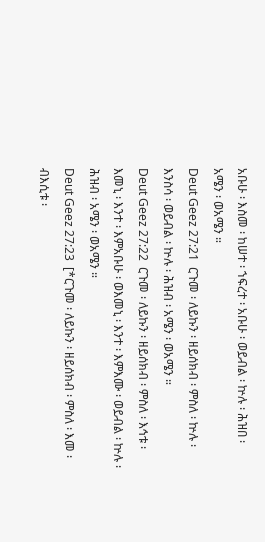አቡሁ ፡ እስመ ፡ ከሠተ ፡ ኀፍረተ ፡ አቡሁ ፡ ወይብል ፡ ኵሉ ፡ ሕዝበ ፡ አሜን ፡ ወአሜን ።
Deut Geez 27:21  ርጉመ ፡ ለይኩን ፡ ዘይሰክብ ፡ ምስለ ፡ ኵሉ ፡ እንስሳ ፡ ወይብል ፡ ኵሉ ፡ ሕዝብ ፡ አሜን ፡ ወአሜን ።
Deut Geez 27:22  ርጉመ ፡ ለይኩን ፡ ዘይሰክብ ፡ ምስለ ፡ እኅቱ ፡ እመኒ ፡ እንተ ፡ እምአቡሁ ፡ ወእመኒ ፡ እንተ ፡ እምእሙ ፡ ወይብል ፡ ኵሉ ፡ ሕዝብ ፡ አሜን ፡ ወአሜን ።
Deut Geez 27:23  [*ርጉመ ፡ ለይኩን ፡ ዘይሰክብ ፡ ምስለ ፡ እመ ፡ ብእሲቱ ፡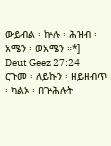ውይብል ፡ ኵሉ ፡ ሕዝብ ፡ አሜን ፡ ወአሜን ።*]
Deut Geez 27:24  ርጉመ ፡ ለይኩን ፡ ዘይዘብጥ ፡ ካልኦ ፡ በጕሕሉት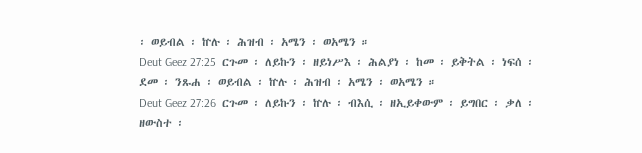፡ ወይብል ፡ ኵሉ ፡ ሕዝብ ፡ አሜን ፡ ወአሜን ።
Deut Geez 27:25  ርጉመ ፡ ለይኩን ፡ ዘይነሥእ ፡ ሕልያነ ፡ ከመ ፡ ይቅትል ፡ ነፍሰ ፡ ደመ ፡ ንጹሐ ፡ ወይብል ፡ ኵሉ ፡ ሕዝብ ፡ አሜን ፡ ወአሜን ።
Deut Geez 27:26  ርጉመ ፡ ለይኩን ፡ ኵሉ ፡ ብእሲ ፡ ዘኢይቀውም ፡ ይግበር ፡ ቃለ ፡ ዘውስተ ፡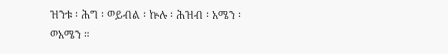ዝንቱ ፡ ሕግ ፡ ወይብል ፡ ኵሉ ፡ ሕዝብ ፡ አሜን ፡ ወአሜን ።